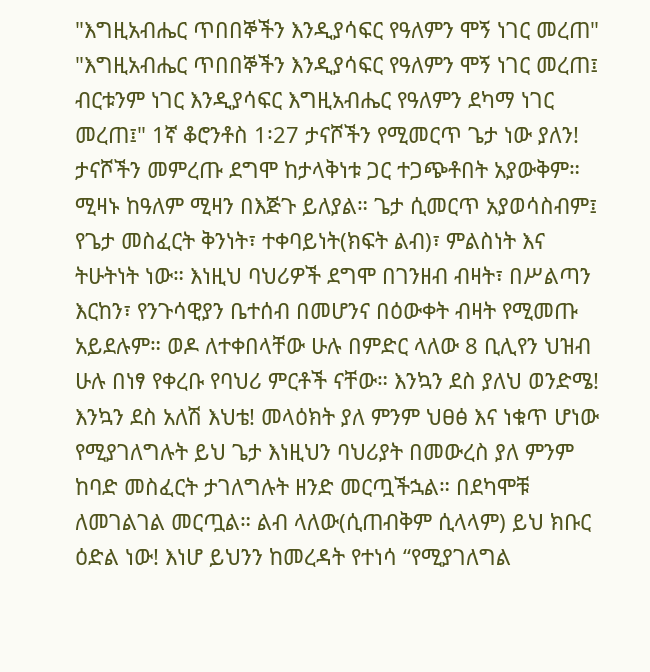"እግዚአብሔር ጥበበኞችን እንዲያሳፍር የዓለምን ሞኝ ነገር መረጠ"
"እግዚአብሔር ጥበበኞችን እንዲያሳፍር የዓለምን ሞኝ ነገር መረጠ፤ ብርቱንም ነገር እንዲያሳፍር እግዚአብሔር የዓለምን ደካማ ነገር መረጠ፤" 1ኛ ቆሮንቶስ 1፡27 ታናሾችን የሚመርጥ ጌታ ነው ያለን! ታናሾችን መምረጡ ደግሞ ከታላቅነቱ ጋር ተጋጭቶበት አያውቅም። ሚዛኑ ከዓለም ሚዛን በእጅጉ ይለያል። ጌታ ሲመርጥ አያወሳስብም፤ የጌታ መስፈርት ቅንነት፣ ተቀባይነት(ክፍት ልብ)፣ ምልስነት እና ትሁትነት ነው። እነዚህ ባህሪዎች ደግሞ በገንዘብ ብዛት፣ በሥልጣን እርከን፣ የንጉሳዊያን ቤተሰብ በመሆንና በዕውቀት ብዛት የሚመጡ አይደሉም። ወዶ ለተቀበላቸው ሁሉ በምድር ላለው 8 ቢሊየን ህዝብ ሁሉ በነፃ የቀረቡ የባህሪ ምርቶች ናቸው። እንኳን ደስ ያለህ ወንድሜ! እንኳን ደስ አለሽ እህቴ! መላዕክት ያለ ምንም ህፀፅ እና ነቁጥ ሆነው የሚያገለግሉት ይህ ጌታ እነዚህን ባህሪያት በመውረስ ያለ ምንም ከባድ መስፈርት ታገለግሉት ዘንድ መርጧችኋል። በደካሞቹ ለመገልገል መርጧል። ልብ ላለው(ሲጠብቅም ሲላላም) ይህ ክቡር ዕድል ነው! እነሆ ይህንን ከመረዳት የተነሳ “የሚያገለግል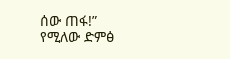ሰው ጠፋ!” የሚለው ድምፅ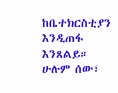ከቤተክርስቲያን እንዲጠፋ እንጸልይ። ሁሉም ሰው፣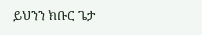ይህንን ክቡር ጌታ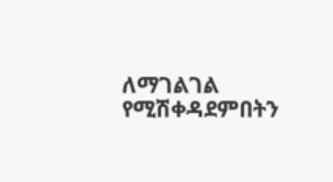ለማገልገል የሚሽቀዳደምበትን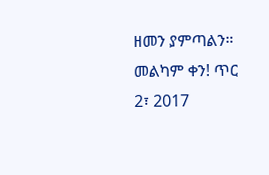ዘመን ያምጣልን። መልካም ቀን! ጥር 2፣ 2017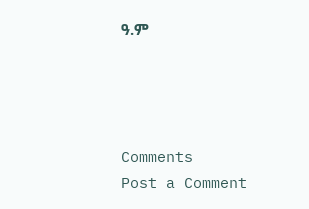ዓ.ም




Comments
Post a Comment